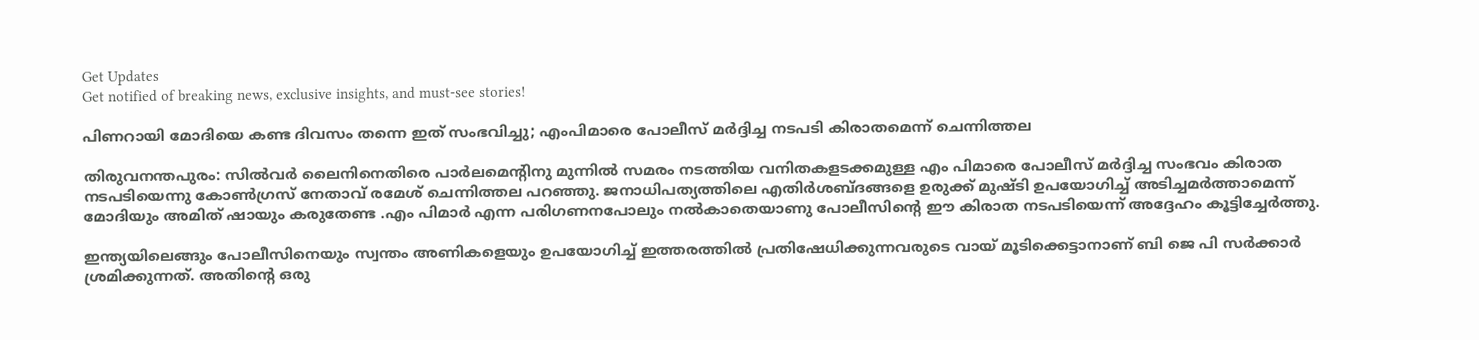Get Updates
Get notified of breaking news, exclusive insights, and must-see stories!

പിണറായി മോദിയെ കണ്ട ദിവസം തന്നെ ഇത് സംഭവിച്ചു; എംപിമാരെ പോലീസ് മര്‍ദ്ദിച്ച നടപടി കിരാതമെന്ന് ചെന്നിത്തല

തിരുവനന്തപുരം: സില്‍വര്‍ ലൈനിനെതിരെ പാര്‍ലമെന്റിനു മുന്നില്‍ സമരം നടത്തിയ വനിതകളടക്കമുള്ള എം പിമാരെ പോലീസ് മര്‍ദ്ദിച്ച സംഭവം കിരാത നടപടിയെന്നു കോണ്‍ഗ്രസ് നേതാവ് രമേശ് ചെന്നിത്തല പറഞ്ഞു. ജനാധിപത്യത്തിലെ എതിര്‍ശബ്ദങ്ങളെ ഉരുക്ക് മുഷ്ടി ഉപയോഗിച്ച് അടിച്ചമര്‍ത്താമെന്ന് മോദിയും അമിത് ഷായും കരുതേണ്ട .എം പിമാര്‍ എന്ന പരിഗണനപോലും നല്‍കാതെയാണു പോലീസിന്റെ ഈ കിരാത നടപടിയെന്ന് അദ്ദേഹം കൂട്ടിച്ചേര്‍ത്തു.

ഇന്ത്യയിലെങ്ങും പോലീസിനെയും സ്വന്തം അണികളെയും ഉപയോഗിച്ച് ഇത്തരത്തില്‍ പ്രതിഷേധിക്കുന്നവരുടെ വായ് മൂടിക്കെട്ടാനാണ് ബി ജെ പി സര്‍ക്കാര്‍ ശ്രമിക്കുന്നത്. അതിന്റെ ഒരു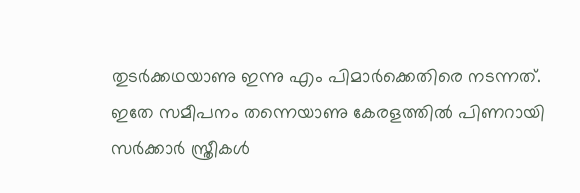തുടര്‍ക്കഥയാണു ഇന്നു എം പിമാര്‍ക്കെതിരെ നടന്നത്. ഇതേ സമീപനം തന്നെയാണു കേരളത്തില്‍ പിണറായി സര്‍ക്കാര്‍ സ്ത്രീകള്‍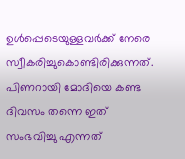ഉള്‍പ്പെടെയുള്ളവര്‍ക്ക് നേരെ സ്വീകരിച്ചുകൊണ്ടിരിക്കുന്നത്. പിണറായി മോദിയെ കണ്ട ദിവസം തന്നെ ഇത് സംഭവിച്ചു എന്നത്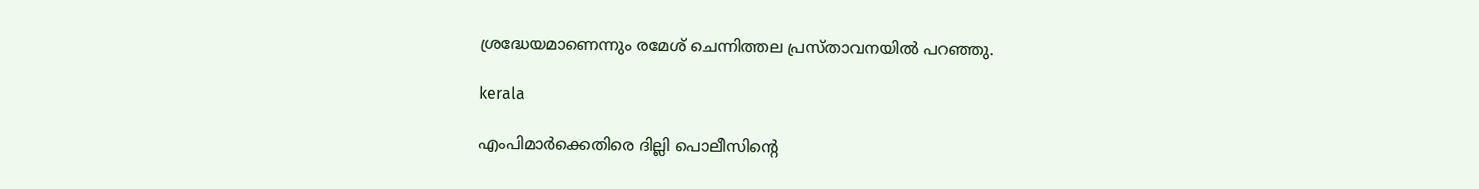ശ്രദ്ധേയമാണെന്നും രമേശ് ചെന്നിത്തല പ്രസ്താവനയില്‍ പറഞ്ഞു.

kerala

എംപിമാര്‍ക്കെതിരെ ദില്ലി പൊലീസിന്റെ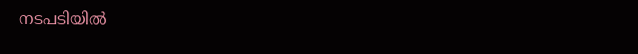നടപടിയില്‍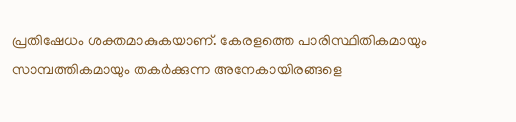പ്രതിഷേധം ശക്തമാകുകയാണ്. കേരളത്തെ പാരിസ്ഥിതികമായും സാമ്പത്തികമായും തകര്‍ക്കുന്ന അനേകായിരങ്ങളെ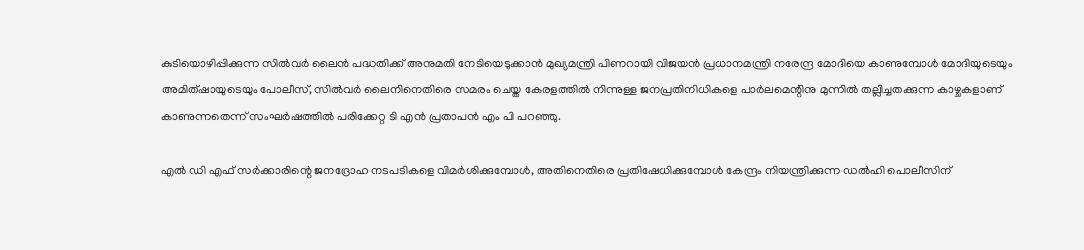കുടിയൊഴിപ്പിക്കുന്ന സില്‍വര്‍ ലൈന്‍ പദ്ധതിക്ക് അനുമതി നേടിയെടുക്കാന്‍ മുഖ്യമന്ത്രി പിണറായി വിജയന്‍ പ്രധാനമന്ത്രി നരേന്ദ്ര മോദിയെ കാണുമ്പോള്‍ മോദിയുടെയും അമിത്ഷായുടെയും പോലീസ്, സില്‍വര്‍ ലൈനിനെതിരെ സമരം ചെയ്ത കേരളത്തില്‍ നിന്നുള്ള ജനപ്രതിനിധികളെ പാര്‍ലമെന്റിനു മുന്നില്‍ തല്ലിച്ചതക്കുന്ന കാഴ്ചകളാണ് കാണുന്നതെന്ന് സംഘര്‍ഷത്തില്‍ പരിക്കേറ്റ ടി എന്‍ പ്രതാപന്‍ എം പി പറഞ്ഞു.

എല്‍ ഡി എഫ് സര്‍ക്കാരിന്റെ ജനദ്രോഹ നടപടികളെ വിമര്‍ശിക്കുമ്പോള്‍, അതിനെതിരെ പ്രതിഷേധിക്കുമ്പോള്‍ കേന്ദ്രം നിയന്ത്രിക്കുന്ന ഡല്‍ഹി പൊലീസിന്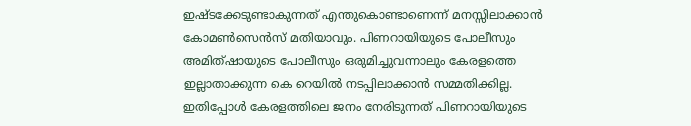ഇഷ്ടക്കേടുണ്ടാകുന്നത് എന്തുകൊണ്ടാണെന്ന് മനസ്സിലാക്കാന്‍ കോമണ്‍സെന്‍സ് മതിയാവും. പിണറായിയുടെ പോലീസും അമിത്ഷായുടെ പോലീസും ഒരുമിച്ചുവന്നാലും കേരളത്തെ ഇല്ലാതാക്കുന്ന കെ റെയില്‍ നടപ്പിലാക്കാന്‍ സമ്മതിക്കില്ല. ഇതിപ്പോള്‍ കേരളത്തിലെ ജനം നേരിടുന്നത് പിണറായിയുടെ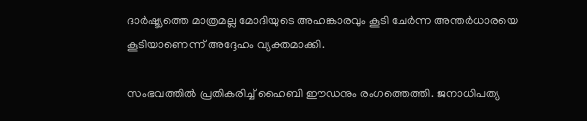ദാര്‍ഷ്ട്യത്തെ മാത്രമല്ല മോദിയുടെ അഹങ്കാരവും കൂടി ചേര്‍ന്ന അന്തര്‍ധാരയെ കൂടിയാണെന്ന് അദ്ദേഹം വ്യക്തമാക്കി.

സംഭവത്തില്‍ പ്രതികരിച്ച് ഹൈബി ഈഡനും രംഗത്തെത്തി. ജനാധിപത്യ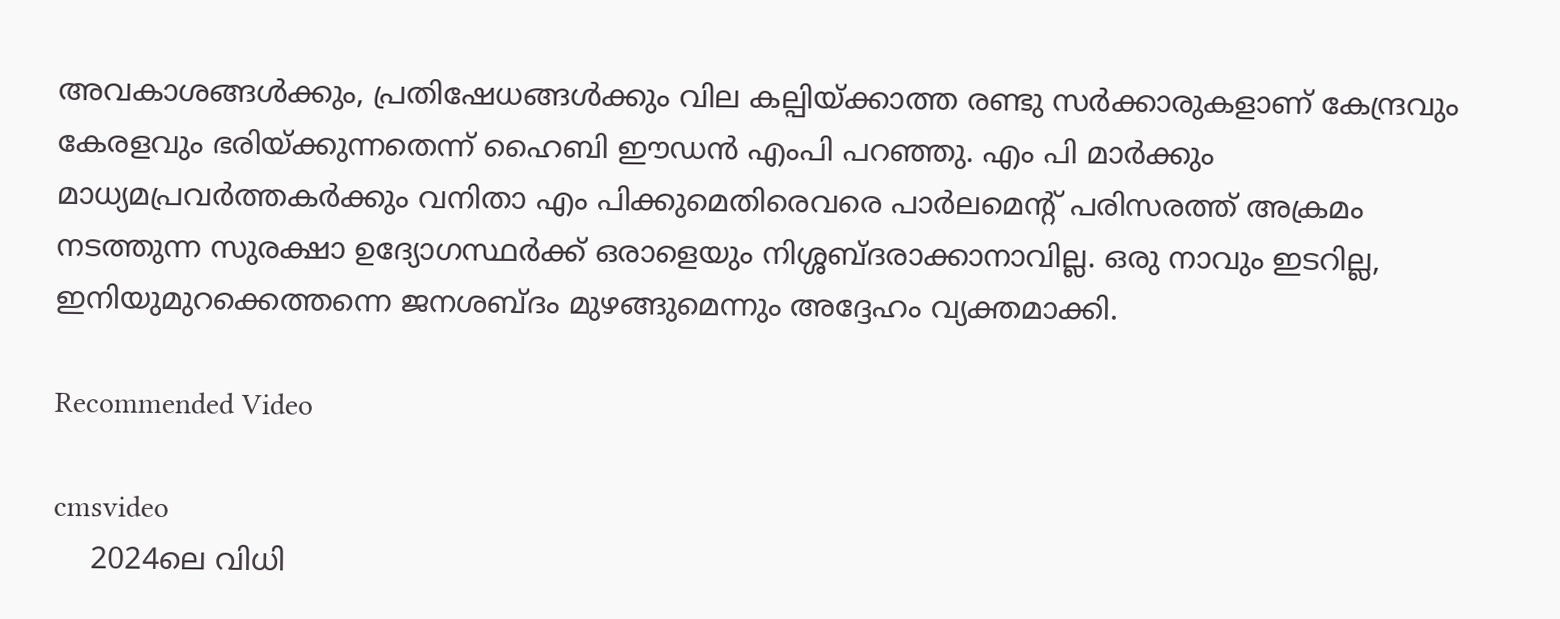അവകാശങ്ങള്‍ക്കും, പ്രതിഷേധങ്ങള്‍ക്കും വില കല്പിയ്ക്കാത്ത രണ്ടു സര്‍ക്കാരുകളാണ് കേന്ദ്രവും കേരളവും ഭരിയ്ക്കുന്നതെന്ന് ഹൈബി ഈഡന്‍ എംപി പറഞ്ഞു. എം പി മാര്‍ക്കും മാധ്യമപ്രവര്‍ത്തകര്‍ക്കും വനിതാ എം പിക്കുമെതിരെവരെ പാര്‍ലമെന്റ് പരിസരത്ത് അക്രമം നടത്തുന്ന സുരക്ഷാ ഉദ്യോഗസ്ഥര്‍ക്ക് ഒരാളെയും നിശ്ശബ്ദരാക്കാനാവില്ല. ഒരു നാവും ഇടറില്ല, ഇനിയുമുറക്കെത്തന്നെ ജനശബ്ദം മുഴങ്ങുമെന്നും അദ്ദേഹം വ്യക്തമാക്കി.

Recommended Video

cmsvideo
    2024ലെ വിധി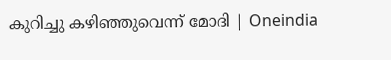കുറിച്ചു കഴിഞ്ഞുവെന്ന് മോദി | Oneindia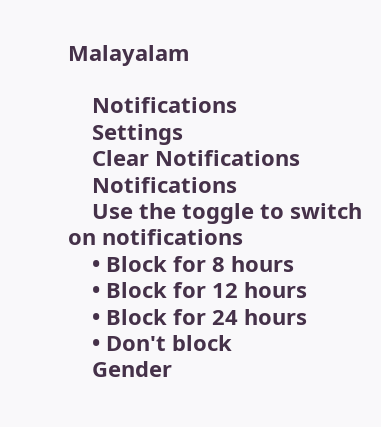Malayalam

    Notifications
    Settings
    Clear Notifications
    Notifications
    Use the toggle to switch on notifications
    • Block for 8 hours
    • Block for 12 hours
    • Block for 24 hours
    • Don't block
    Gender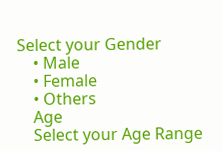Select your Gender
    • Male
    • Female
    • Others
    Age
    Select your Age Range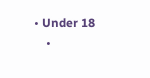• Under 18
    •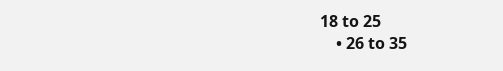18 to 25
    • 26 to 35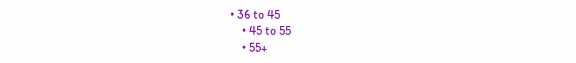• 36 to 45
    • 45 to 55
    • 55+